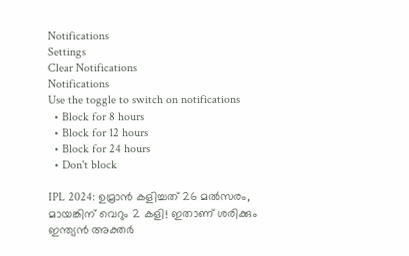Notifications
Settings
Clear Notifications
Notifications
Use the toggle to switch on notifications
  • Block for 8 hours
  • Block for 12 hours
  • Block for 24 hours
  • Don't block

IPL 2024: ഉമ്രാന്‍ കളിച്ചത് 26 മല്‍സരം, മായങ്കിന് വെറും 2 കളി! ഇതാണ് ശരിക്കും ഇന്ത്യന്‍ അക്തര്‍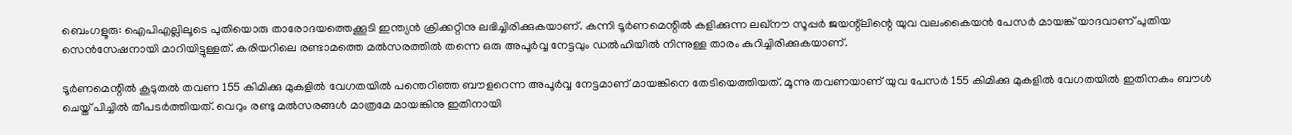ബെംഗളൂരു: ഐപിഎല്ലിലൂടെ പുതിയൊരു താരോദയത്തെക്കൂടി ഇന്ത്യന്‍ ക്രിക്കറ്റിനു ലഭിച്ചിരിക്കുകയാണ്. കന്നി ടൂര്‍ണമെന്റില്‍ കളിക്കുന്ന ലഖ്‌നൗ സൂപ്പര്‍ ജയന്റ്‌ലിന്റെ യുവ വലംകൈയന്‍ പേസര്‍ മായങ്ക് യാദവാണ് പുതിയ സെന്‍സേഷനായി മാറിയിട്ടുള്ളത്. കരിയറിലെ രണ്ടാമത്തെ മല്‍സരത്തില്‍ തന്നെ ഒരു അപൂര്‍വ്വ നേട്ടവും ഡല്‍ഹിയില്‍ നിന്നുള്ള താരം കുറിച്ചിരിക്കുകയാണ്.

ടൂര്‍ണമെന്റില്‍ കൂടുതല്‍ തവണ 155 കിമിക്കു മുകളില്‍ വേഗതയില്‍ പന്തെറിഞ്ഞ ബൗളറെന്ന അപൂര്‍വ്വ നേട്ടമാണ് മായങ്കിനെ തേടിയെത്തിയത്. മൂന്നു തവണയാണ് യുവ പേസര്‍ 155 കിമിക്കു മുകളില്‍ വേഗതയില്‍ ഇതിനകം ബൗള്‍ ചെയ്ത് പിച്ചില്‍ തീപടര്‍ത്തിയത്. വെറും രണ്ടു മല്‍സരങ്ങള്‍ മാത്രമേ മായങ്കിനു ഇതിനായി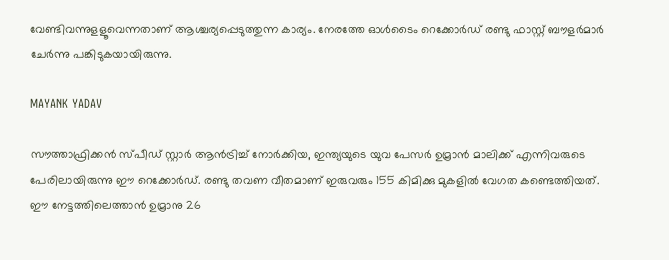വേണ്ടിവന്നുളളൂവെന്നതാണ് ആശ്ചര്യപ്പെടുത്തുന്ന കാര്യം. നേരത്തേ ഓള്‍ടൈം റെക്കോര്‍ഡ് രണ്ടു ഫാസ്റ്റ് ബൗളര്‍മാര്‍ ചേര്‍ന്നു പങ്കിടുകയായിരുന്നു.

MAYANK YADAV

സൗത്താഫ്രിക്കന്‍ സ്പീഡ് സ്റ്റാര്‍ ആന്‍ട്രിച്ച് നോര്‍ക്കിയ, ഇന്ത്യയുടെ യുവ പേസര്‍ ഉമ്രാന്‍ മാലിക്ക് എന്നിവരുടെ പേരിലായിരുന്നു ഈ റെക്കോര്‍ഡ്. രണ്ടു തവണ വീതമാണ് ഇരുവരും 155 കിമിക്കു മുകളില്‍ വേഗത കണ്ടെത്തിയത്. ഈ നേട്ടത്തിലെത്താന്‍ ഉമ്രാനു 26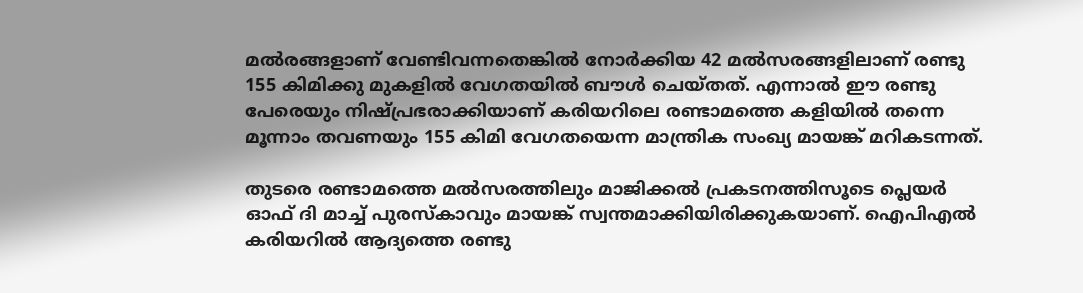മല്‍രങ്ങളാണ് വേണ്ടിവന്നതെങ്കില്‍ നോര്‍ക്കിയ 42 മല്‍സരങ്ങളിലാണ് രണ്ടു 155 കിമിക്കു മുകളില്‍ വേഗതയില്‍ ബൗള്‍ ചെയ്തത്. എന്നാല്‍ ഈ രണ്ടു പേരെയും നിഷ്പ്രഭരാക്കിയാണ് കരിയറിലെ രണ്ടാമത്തെ കളിയില്‍ തന്നെ മൂന്നാം തവണയും 155 കിമി വേഗതയെന്ന മാന്ത്രിക സംഖ്യ മായങ്ക് മറികടന്നത്.

തുടരെ രണ്ടാമത്തെ മല്‍സരത്തിലും മാജിക്കല്‍ പ്രകടനത്തിസൂടെ പ്ലെയര്‍ ഓഫ് ദി മാച്ച് പുരസ്‌കാവും മായങ്ക് സ്വന്തമാക്കിയിരിക്കുകയാണ്. ഐപിഎല്‍ കരിയറില്‍ ആദ്യത്തെ രണ്ടു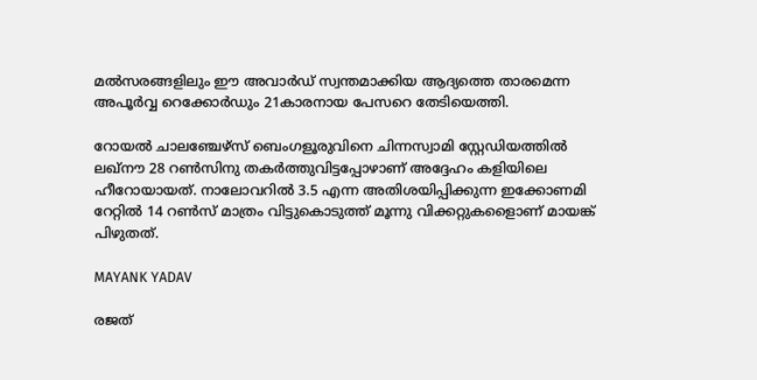മല്‍സരങ്ങളിലും ഈ അവാര്‍ഡ് സ്വന്തമാക്കിയ ആദ്യത്തെ താരമെന്ന അപൂര്‍വ്വ റെക്കോര്‍ഡും 21കാരനായ പേസറെ തേടിയെത്തി.

റോയല്‍ ചാലഞ്ചേഴ്‌സ് ബെംഗളൂരുവിനെ ചിന്നസ്വാമി സ്റ്റേഡിയത്തില്‍ ലഖ്‌നൗ 28 റണ്‍സിനു തകര്‍ത്തുവിട്ടപ്പോഴാണ് അദ്ദേഹം കളിയിലെ ഹീറോയായത്. നാലോവറില്‍ 3.5 എന്ന അതിശയിപ്പിക്കുന്ന ഇക്കോണമി റേറ്റില്‍ 14 റണ്‍സ് മാത്രം വിട്ടുകൊടുത്ത് മൂന്നു വിക്കറ്റുകളൈാണ് മായങ്ക് പിഴുതത്.

MAYANK YADAV

രജത്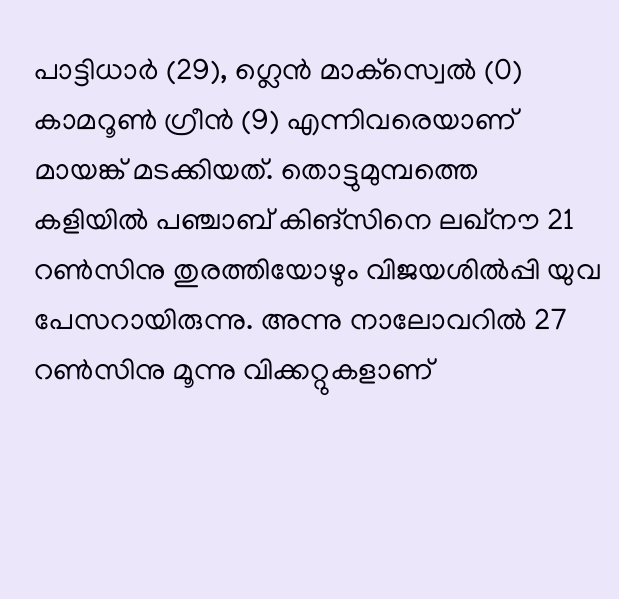പാട്ടിധാര്‍ (29), ഗ്ലെന്‍ മാക്‌സ്വെല്‍ (0) കാമറൂണ്‍ ഗ്രീന്‍ (9) എന്നിവരെയാണ് മായങ്ക് മടക്കിയത്. തൊട്ടുമുമ്പത്തെ കളിയില്‍ പഞ്ചാബ് കിങ്‌സിനെ ലഖ്‌നൗ 21 റണ്‍സിനു തുരത്തിയോഴും വിജയശില്‍പ്പി യുവ പേസറായിരുന്നു. അന്നു നാലോവറില്‍ 27 റണ്‍സിനു മൂന്നു വിക്കറ്റുകളാണ്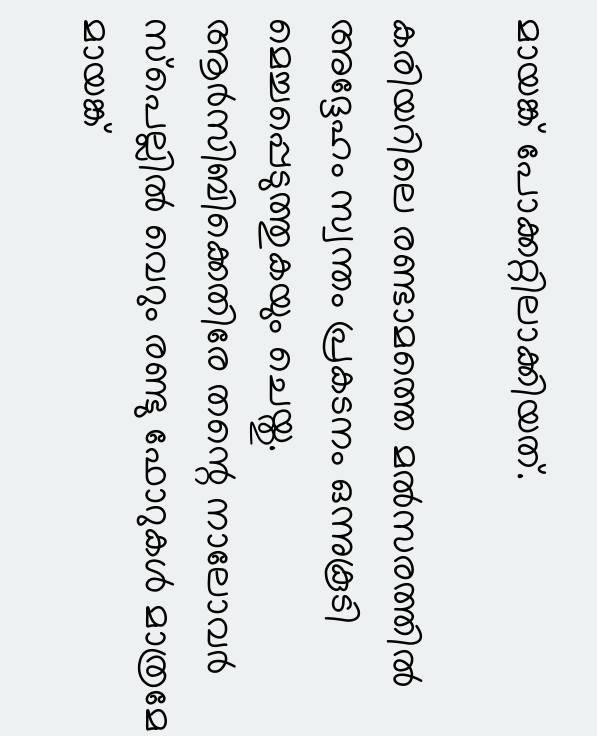മായങ്ക് പോക്കറ്റിലാക്കിയത്.

കരിയറിലെ രണ്ടാമത്തെ മല്‍സരത്തില്‍ അദ്ദേഹം സ്വന്തം പ്രകടനം ഒന്നുകൂടി മെച്ചപ്പെടുത്തുകയും ചെയ്തു. ആര്‍സിബിക്കെതിരേ തന്റെ നാലോവര്‍ സ്‌പെല്ലില്‍ വെറും രണ്ടു ഫോറുകള്‍ മാത്രമേ മായങ്ക്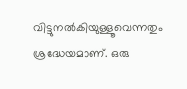വിട്ടുനല്‍കിയുള്ളൂവെന്നതും ശ്രദ്ധേയമാണ്. ഒരു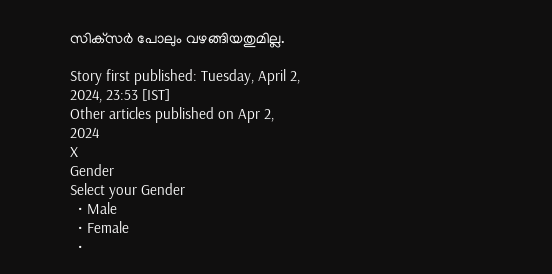സിക്‌സര്‍ പോലും വഴങ്ങിയതുമില്ല.

Story first published: Tuesday, April 2, 2024, 23:53 [IST]
Other articles published on Apr 2, 2024
X
Gender
Select your Gender
  • Male
  • Female
  •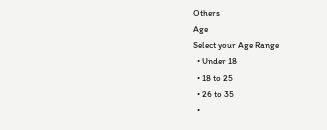Others
Age
Select your Age Range
  • Under 18
  • 18 to 25
  • 26 to 35
  •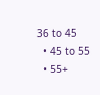36 to 45
  • 45 to 55
  • 55+